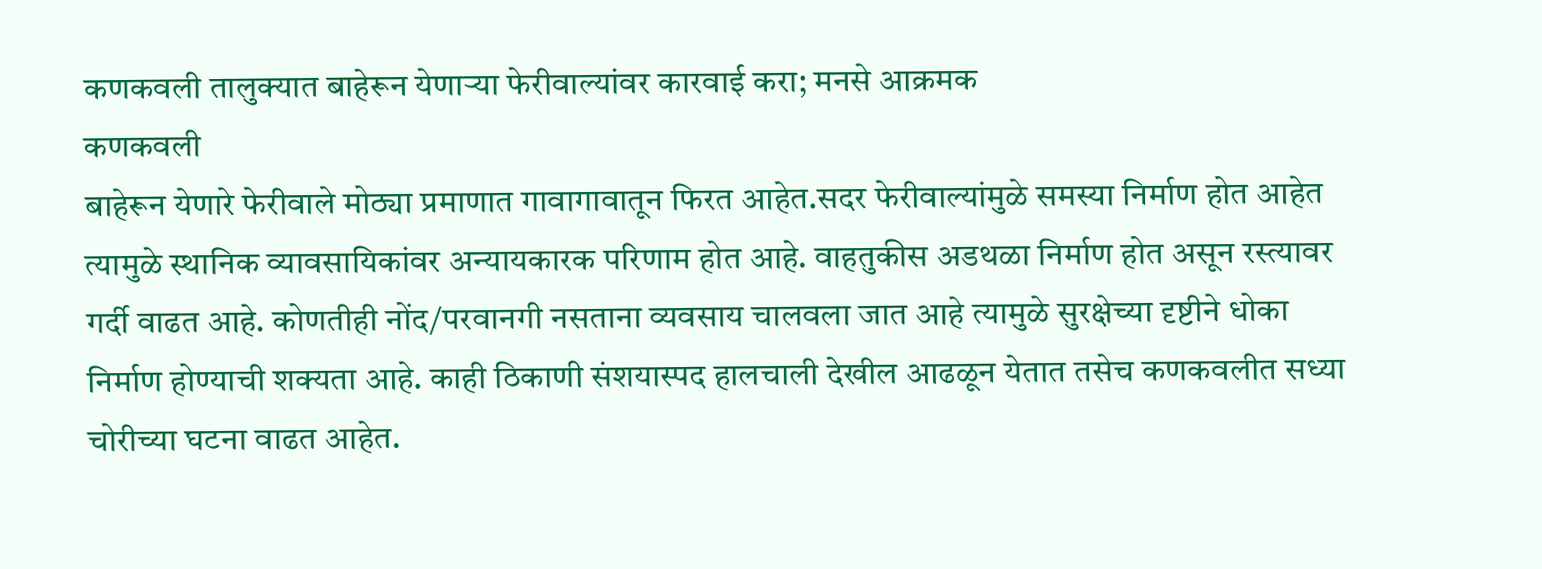कणकवली तालुक्यात बाहेरून येणाऱ्या फेरीवाल्यांवर कारवाई करा; मनसे आक्रमक
कणकवली
बाहेरून येणारे फेरीवाले मोठ्या प्रमाणात गावागावातून फिरत आहेत.सदर फेरीवाल्यांमुळे समस्या निर्माण होत आहेत त्यामुळे स्थानिक व्यावसायिकांवर अन्यायकारक परिणाम होत आहे. वाहतुकीस अडथळा निर्माण होत असून रस्त्यावर गर्दी वाढत आहे. कोणतीही नोंद/परवानगी नसताना व्यवसाय चालवला जात आहे त्यामुळे सुरक्षेच्या दृष्टीने धोका निर्माण होण्याची शक्यता आहे. काही ठिकाणी संशयास्पद हालचाली देखील आढळून येतात तसेच कणकवलीत सध्या चोरीच्या घटना वाढत आहेत.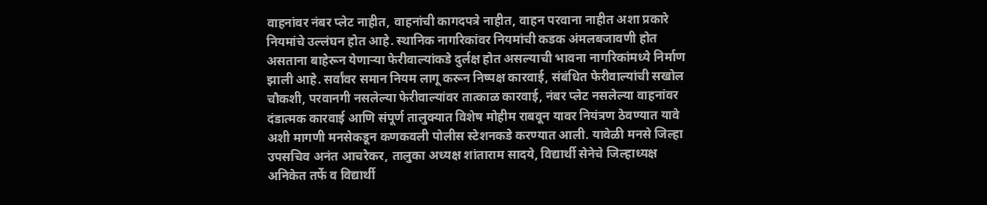वाहनांवर नंबर प्लेट नाहीत, वाहनांची कागदपत्रे नाहीत, वाहन परवाना नाहीत अशा प्रकारे नियमांचे उल्लंघन होत आहे. स्थानिक नागरिकांवर नियमांची कडक अंमलबजावणी होत असताना बाहेरून येणाऱ्या फेरीवाल्यांकडे दुर्लक्ष होत असल्याची भावना नागरिकांमध्ये निर्माण झाली आहे. सर्वांवर समान नियम लागू करून निष्पक्ष कारवाई, संबंधित फेरीवाल्यांची सखोल चौकशी, परवानगी नसलेल्या फेरीवाल्यांवर तात्काळ कारवाई, नंबर प्लेट नसलेल्या वाहनांवर दंडात्मक कारवाई आणि संपूर्ण तालुक्यात विशेष मोहीम राबवून यावर नियंत्रण ठेवण्यात यावे अशी मागणी मनसेकडून कणकवली पोलीस स्टेशनकडे करण्यात आली. यावेळी मनसे जिल्हा उपसचिव अनंत आचरेकर, तालुका अध्यक्ष शांताराम सादये, विद्यार्थी सेनेचे जिल्हाध्यक्ष अनिकेत तर्फे व विद्यार्थी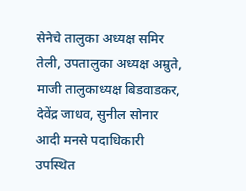सेनेचे तालुका अध्यक्ष समिर तेली, उपतालुका अध्यक्ष अम्रुते, माजी तालुकाध्यक्ष बिडवाडकर, देवेंद्र जाधव, सुनील सोनार आदी मनसे पदाधिकारी उपस्थित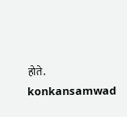होते.
konkansamwad